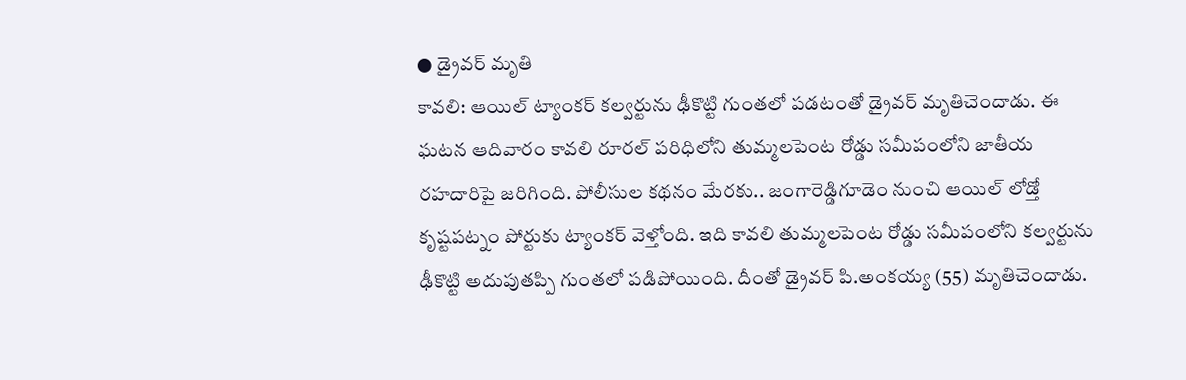● డ్రైవర్ మృతి
కావలి: ఆయిల్ ట్యాంకర్ కల్వర్టును ఢీకొట్టి గుంతలో పడటంతో డ్రైవర్ మృతిచెందాడు. ఈ ఘటన ఆదివారం కావలి రూరల్ పరిధిలోని తుమ్మలపెంట రోడ్డు సమీపంలోని జాతీయ రహదారిపై జరిగింది. పోలీసుల కథనం మేరకు.. జంగారెడ్డిగూడెం నుంచి ఆయిల్ లోడ్తో కృష్టపట్నం పోర్టుకు ట్యాంకర్ వెళ్తోంది. ఇది కావలి తుమ్మలపెంట రోడ్డు సమీపంలోని కల్వర్టును ఢీకొట్టి అదుపుతప్పి గుంతలో పడిపోయింది. దీంతో డ్రైవర్ పి.అంకయ్య (55) మృతిచెందాడు.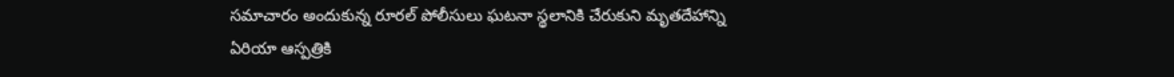సమాచారం అందుకున్న రూరల్ పోలీసులు ఘటనా స్థలానికి చేరుకుని మృతదేహాన్ని ఏరియా ఆస్పత్రికి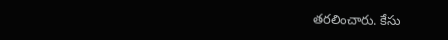తరలించారు. కేసు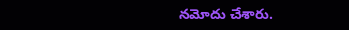నమోదు చేశారు.